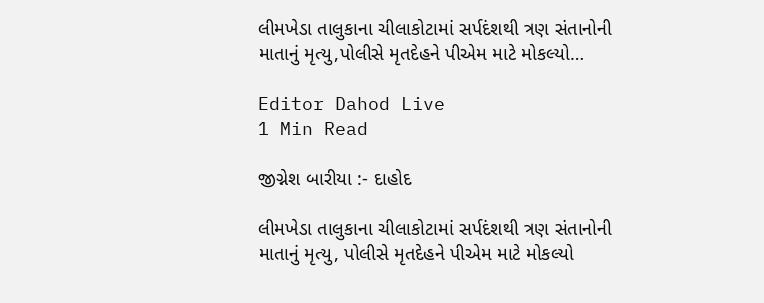લીમખેડા તાલુકાના ચીલાકોટામાં સર્પદંશથી ત્રણ સંતાનોની માતાનું મૃત્યુ,પોલીસે મૃતદેહને પીએમ માટે મોકલ્યો…

Editor Dahod Live
1 Min Read

જીગ્નેશ બારીયા :- દાહોદ

લીમખેડા તાલુકાના ચીલાકોટામાં સર્પદંશથી ત્રણ સંતાનોની માતાનું મૃત્યુ, પોલીસે મૃતદેહને પીએમ માટે મોકલ્યો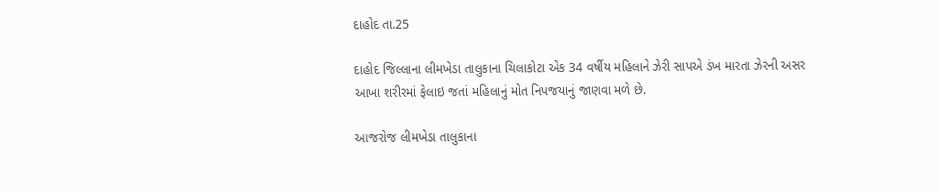દાહોદ તા.25

દાહોદ જિલ્લાના લીમખેડા તાલુકાના ચિલાકોટા એક 34 વર્ષીય મહિલાને ઝેરી સાપએ ડંખ મારતા ઝેરની અસર આખા શરીરમાં ફેલાઇ જતાં મહિલાનું મોત નિપજયાનું જાણવા મળે છે.

આજરોજ લીમખેડા તાલુકાના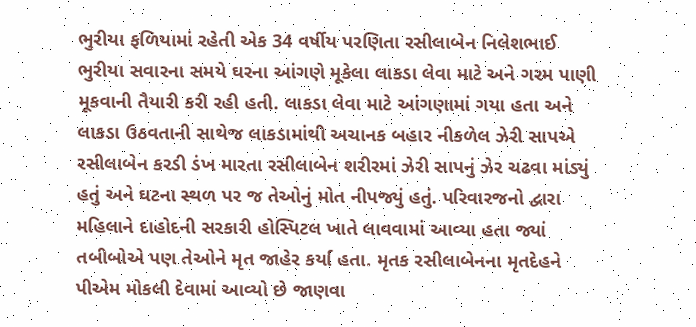ભુરીયા ફળિયામાં રહેતી એક 34 વર્ષીય પરણિતા રસીલાબેન નિલેશભાઈ ભુરીયા સવારના સમયે ઘરના આંગણે મૂકેલા લાકડા લેવા માટે અને ગરમ પાણી મૂકવાની તૈયારી કરી રહી હતી. લાકડા લેવા માટે આંગણામાં ગયા હતા અને લાકડા ઉઠવતાની સાથેજ લાકડામાંથી અચાનક બહાર નીકળેલ ઝેરી સાપએ રસીલાબેન કરડી ડંખ મારતા રસીલાબેન શરીરમાં ઝેરી સાપનું ઝેર ચઢવા માંડ્યું હતું અને ઘટના સ્થળ પર જ તેઓનું મોત નીપજ્યું હતું. પરિવારજનો દ્વારા મહિલાને દાહોદની સરકારી હોસ્પિટલ ખાતે લાવવામાં આવ્યા હતા જ્યાં તબીબોએ પણ તેઓને મૃત જાહેર કર્યા હતા. મૃતક રસીલાબેનના મૃતદેહને પીએમ મોકલી દેવામાં આવ્યો છે જાણવા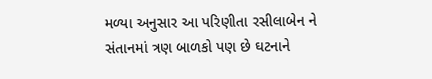મળ્યા અનુસાર આ પરિણીતા રસીલાબેન ને સંતાનમાં ત્રણ બાળકો પણ છે ઘટનાને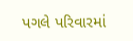પગલે પરિવારમાં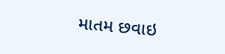માતમ છવાઇ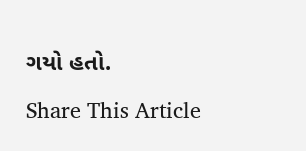ગયો હતો.

Share This Article